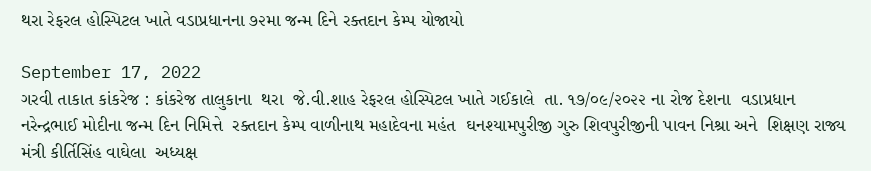થરા રેફરલ હોસ્પિટલ ખાતે વડાપ્રધાનના ૭૨મા જન્મ દિને રક્તદાન કેમ્પ યોજાયો

September 17, 2022
ગરવી તાકાત કાંકરેજ : કાંકરેજ તાલુકાના  થરા  જે.વી.શાહ રેફરલ હોસ્પિટલ ખાતે ગઈકાલે  તા. ૧૭/૦૯/૨૦૨૨ ના રોજ દેશના  વડાપ્રધાન  નરેન્દ્રભાઈ મોદીના જન્મ દિન નિમિત્તે  રક્તદાન કેમ્પ વાળીનાથ મહાદેવના મહંત  ઘનશ્યામપુરીજી ગુરુ શિવપુરીજીની પાવન નિશ્રા અને  શિક્ષણ રાજ્ય મંત્રી કીર્તિસિંહ વાઘેલા  અધ્યક્ષ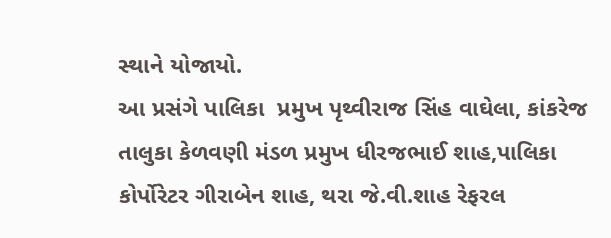સ્થાને યોજાયો.
આ પ્રસંગે પાલિકા  પ્રમુખ પૃથ્વીરાજ સિંહ વાઘેલા, કાંકરેજ તાલુકા કેળવણી મંડળ પ્રમુખ ધીરજભાઈ શાહ,પાલિકા કોર્પોરેટર ગીરાબેન શાહ, થરા જે.વી.શાહ રેફરલ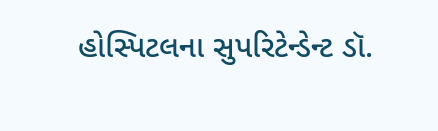હોસ્પિટલના સુપરિટેન્ડેન્ટ ડૉ.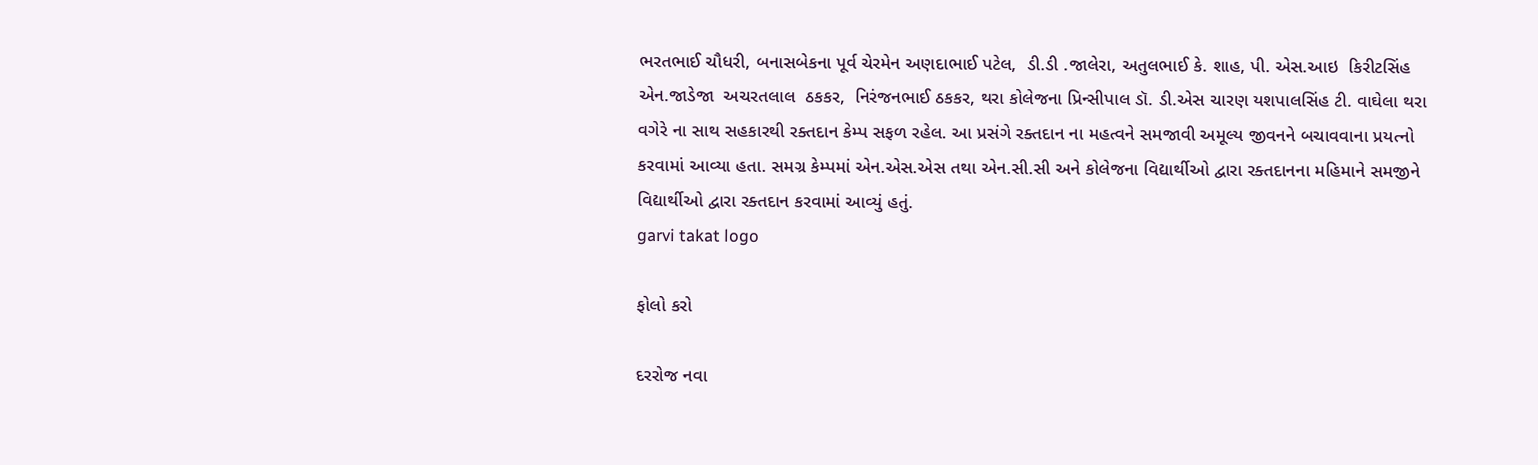ભરતભાઈ ચૌધરી, બનાસબેકના પૂર્વ ચેરમેન અણદાભાઈ પટેલ,  ડી.ડી .જાલેરા, અતુલભાઈ કે. શાહ, પી. એસ.આઇ  કિરીટસિંહ એન.જાડેજા  અચરતલાલ  ઠકકર,  નિરંજનભાઈ ઠકકર, થરા કોલેજના પ્રિન્સીપાલ ડૉ. ડી.એસ ચારણ યશપાલસિંહ ટી. વાઘેલા થરા વગેરે ના સાથ સહકારથી રક્તદાન કેમ્પ સફળ રહેલ. આ પ્રસંગે રક્તદાન ના મહત્વને સમજાવી અમૂલ્ય જીવનને બચાવવાના પ્રયત્નો કરવામાં આવ્યા હતા. સમગ્ર કેમ્પમાં એન.એસ.એસ તથા એન.સી.સી અને કોલેજના વિદ્યાર્થીઓ દ્વારા રક્તદાનના મહિમાને સમજીને  વિદ્યાર્થીઓ દ્વારા રક્તદાન કરવામાં આવ્યું હતું.
garvi takat logo

ફોલો કરો

દરરોજ નવા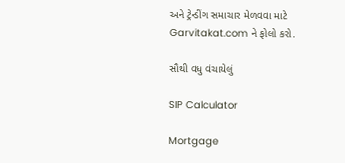અને ટ્રેન્ડીંગ સમાચાર મેળવવા માટે Garvitakat.com ને ફોલો કરો.

સૌથી વધુ વંચાયેલું

SIP Calculator

Mortgage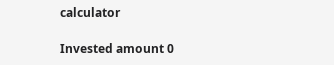calculator

Invested amount 0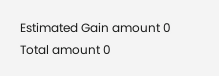Estimated Gain amount 0
Total amount 0